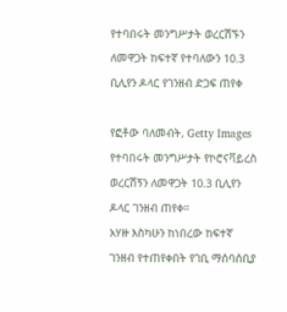የተባበሩት መንግሥታት ወረርሽኙን ለመዋጋት ከፍተኛ የተባለውን 10.3 ቢሊየን ዶላር የገንዘብ ድጋፍ ጠየቀ

የፎቶው ባለመብት, Getty Images
የተባበሩት መንግሥታት የኮሮናቫይረስ ወረርሽኝን ለመዋጋት 10.3 ቢሊየን ዶላር ገንዘብ ጠየቀ።
አሃዙ እስካሁን ከነበረው ከፍተኛ ገንዘብ የተጠየቀበት የገቢ ማሰባሰቢያ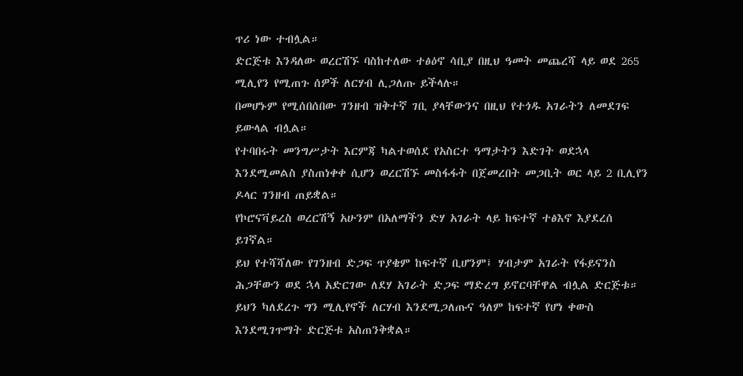ጥሪ ነው ተብሏል።
ድርጅቱ እንዳለው ወረርሽኙ ባስከተለው ተፅዕኖ ሳቢያ በዚህ ዓመት መጨረሻ ላይ ወደ 265 ሚሊየን የሚጠጉ ሰዎች ለርሃብ ሊጋለጡ ይችላሉ።
በመሆኑም የሚሰበሰበው ገንዘብ ዝቅተኛ ገቢ ያላቸውንና በዚህ የተጎዱ አገራትን ለመደገፍ ይውላል ብሏል።
የተባበሩት መንግሥታት እርምጃ ካልተወሰደ የአስርተ ዓማታትን እድገት ወደኋላ እንደሚመልስ ያስጠነቀቀ ሲሆን ወረርሽኙ መስፋፋት በጀመረበት መጋቢት ወር ላይ 2 ቢሊየን ዶላር ገንዘብ ጠይቋል።
የኮሮናቫይረስ ወረርሽኝ አሁንም በአለማችን ድሃ አገራት ላይ ከፍተኛ ተፅእኖ እያደረሰ ይገኛል።
ይህ የተሻሻለው የገንዘብ ድጋፍ ጥያቄም ከፍተኛ ቢሆንም፤ ሃብታም አገራት የፋይናንስ ሕጋቸውን ወደ ኋላ አድርገው ለደሃ አገራት ድጋፍ ማድረግ ይኖርባቸዋል ብሏል ድርጅቱ።
ይህን ካለደረጉ ግን ሚሊየኖች ለርሃብ እንደሚጋለጡና ዓለም ከፍተኛ የሆነ ቀውስ እንደሚገጥማት ድርጅቱ አስጠንቅቋል።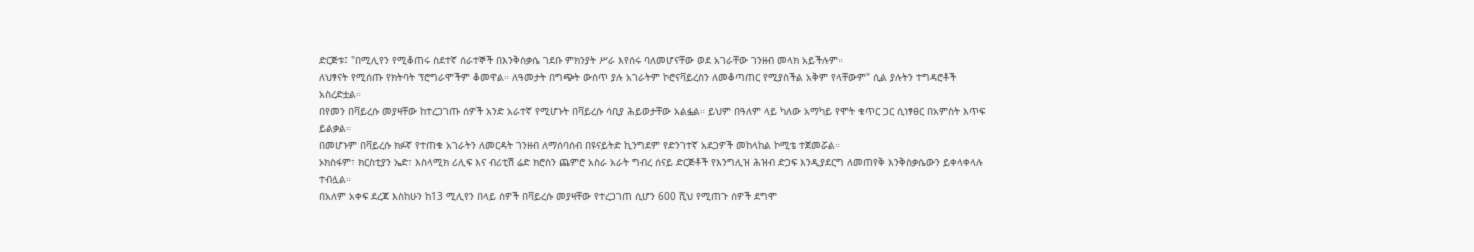ድርጅቱ፤ "በሚሊየን የሚቆጠሩ ስደተኛ ሰራተኞች በእንቅስቃሴ ገደቡ ምክንያት ሥራ እየሰሩ ባለመሆናቸው ወደ አገራቸው ገንዘብ መላክ አይችሉም።
ለህፃናት የሚሰጡ የክትባት ፕሮግራሞችም ቆመዋል። ለዓመታት በግጭት ውስጥ ያሉ አገራትም ኮሮናቫይረስን ለመቆጣጠር የሚያስችል አቅም የላቸውም" ሲል ያሉትን ተግዳሮቶች አስረድቷል።
በየመን በቫይረሱ መያዛቸው ከተረጋገጡ ሰዎች አንድ አራተኛ የሚሆኑት በቫይረሱ ሳቢያ ሕይወታቸው አልፏል። ይህም በዓለም ላይ ካለው አማካይ የሞት ቁጥር ጋር ሲነፃፀር በአምስት እጥፍ ይልቃል።
በመሆኑም በቫይረሱ ክፉኛ የተጠቁ አገራትን ለመርዳት ገንዘብ ለማሰባሰብ በዩናይትድ ኪንግደም የድንገተኛ አደጋዎች መከላከል ኮሚቴ ተጀመሯል።
ኦክስፋም፣ ክርስቲያን ኤድ፣ እስላሚክ ሪሊፍ እና ብሪቲሽ ሬድ ክሮስን ጨምሮ አስራ አራት ግብረ ሰናይ ድርጅቶች የእንግሊዝ ሕዝብ ድጋፍ እንዲያደርግ ለመጠየቅ እንቅስቃሴውን ይቀላቀላሉ ተብሏል።
በአለም አቀፍ ደረጃ እስከሁን ከ13 ሚሊየን በላይ ሰዎች በቫይረሱ መያዛቸው የተረጋገጠ ሲሆን 600 ሺህ የሚጠጉ ሰዎች ደግሞ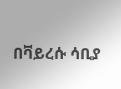በቫይረሱ ሳቢያ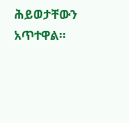ሕይወታቸውን አጥተዋል።